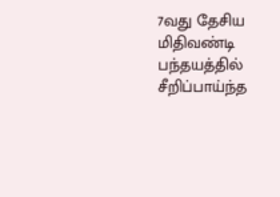7வது தேசிய மிதிவண்டி பந்தயத்தில் சீறிப்பாய்ந்த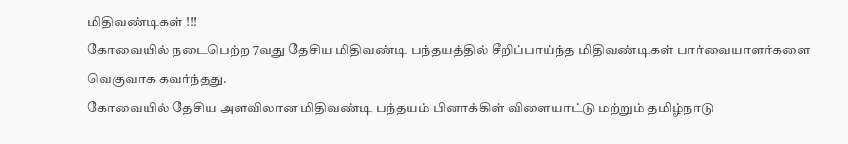மிதிவண்டிகள் !!!
கோவையில் நடைபெற்ற 7வது தேசிய மிதிவண்டி பந்தயத்தில் சீறிப்பாய்ந்த மிதிவண்டிகள் பார்வையாளர்களை வெகுவாக கவர்ந்தது.
கோவையில் தேசிய அளவிலான மிதிவண்டி பந்தயம் பினாக்கிள் விளையாட்டு மற்றும் தமிழ்நாடு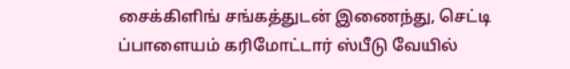சைக்கிளிங் சங்கத்துடன் இணைந்து, செட்டி ப்பாளையம் கரிமோட்டார் ஸ்பீடு வேயில்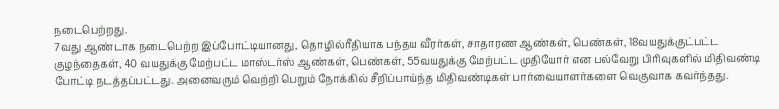நடைபெற்றது.
7வது ஆண்டாக நடைபெற்ற இப்போட்டியானது, தொழில்ரீதியாக பந்தய வீரர்கள், சாதாரண ஆண்கள், பெண்கள், 18வயதுக்குட்பட்ட குழந்தைகள், 40 வயதுக்கு மேற்பட்ட மாஸ்டர்ஸ் ஆண்கள், பெண்கள், 55வயதுக்கு மேற்பட்ட முதியோர் என பல்வேறு பிரிவுகளில் மிதிவண்டி போட்டி நடத்தப்பட்டது. அனைவரும் வெற்றி பெறும் நோக்கில் சீறிப்பாய்ந்த மிதிவண்டிகள் பார்வையாளர்களை வெகுவாக கவர்ந்தது.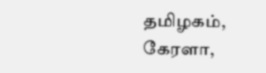தமிழகம், கேரளா,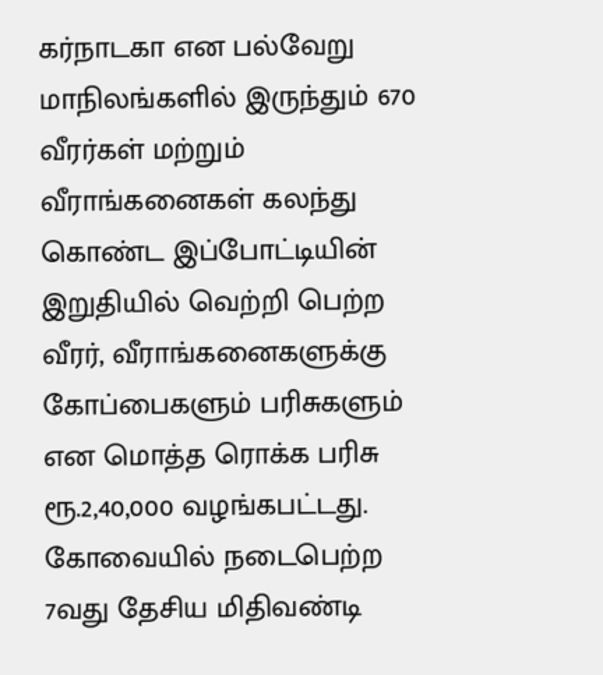கர்நாடகா என பல்வேறு மாநிலங்களில் இருந்தும் 670 வீரர்கள் மற்றும் வீராங்கனைகள் கலந்து கொண்ட இப்போட்டியின் இறுதியில் வெற்றி பெற்ற வீரர், வீராங்கனைகளுக்கு கோப்பைகளும் பரிசுகளும் என மொத்த ரொக்க பரிசு ரூ.2,40,000 வழங்கபட்டது.
கோவையில் நடைபெற்ற 7வது தேசிய மிதிவண்டி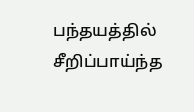பந்தயத்தில் சீறிப்பாய்ந்த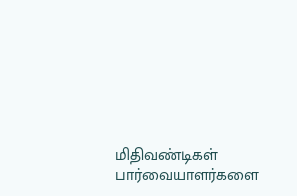மிதிவண்டிகள் பார்வையாளர்களை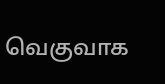வெகுவாக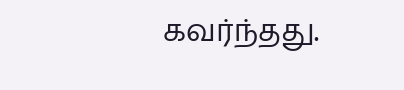கவர்ந்தது.